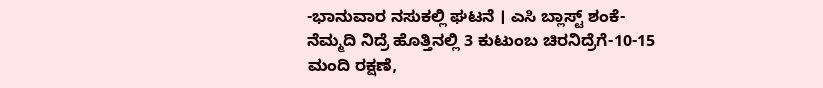-ಭಾನುವಾರ ನಸುಕಲ್ಲಿ ಘಟನೆ । ಎಸಿ ಬ್ಲಾಸ್ಟ್ ಶಂಕೆ-ನೆಮ್ಮದಿ ನಿದ್ರೆ ಹೊತ್ತಿನಲ್ಲಿ 3 ಕುಟುಂಬ ಚಿರನಿದ್ರೆಗೆ-10-15 ಮಂದಿ ರಕ್ಷಣೆ,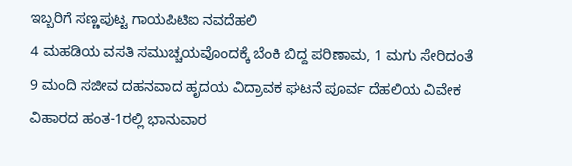ಇಬ್ಬರಿಗೆ ಸಣ್ಣಪುಟ್ಟ ಗಾಯಪಿಟಿಐ ನವದೆಹಲಿ
4 ಮಹಡಿಯ ವಸತಿ ಸಮುಚ್ಚಯವೊಂದಕ್ಕೆ ಬೆಂಕಿ ಬಿದ್ದ ಪರಿಣಾಮ, 1 ಮಗು ಸೇರಿದಂತೆ 9 ಮಂದಿ ಸಜೀವ ದಹನವಾದ ಹೃದಯ ವಿದ್ರಾವಕ ಘಟನೆ ಪೂರ್ವ ದೆಹಲಿಯ ವಿವೇಕ ವಿಹಾರದ ಹಂತ-1ರಲ್ಲಿ ಭಾನುವಾರ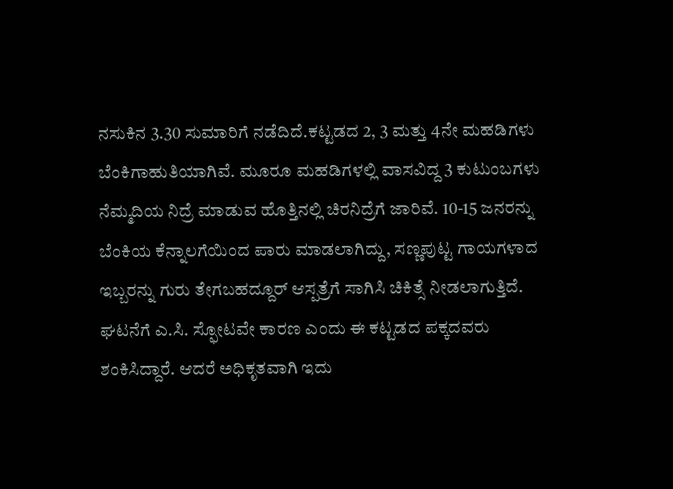ನಸುಕಿನ 3.30 ಸುಮಾರಿಗೆ ನಡೆದಿದೆ.ಕಟ್ಟಡದ 2, 3 ಮತ್ತು 4ನೇ ಮಹಡಿಗಳು ಬೆಂಕಿಗಾಹುತಿಯಾಗಿವೆ. ಮೂರೂ ಮಹಡಿಗಳಲ್ಲಿ ವಾಸವಿದ್ದ 3 ಕುಟುಂಬಗಳು ನೆಮ್ಮದಿಯ ನಿದ್ರೆ ಮಾಡುವ ಹೊತ್ತಿನಲ್ಲಿ ಚಿರನಿದ್ರೆಗೆ ಜಾರಿವೆ. 10-15 ಜನರನ್ನು ಬೆಂಕಿಯ ಕೆನ್ನಾಲಗೆಯಿಂದ ಪಾರು ಮಾಡಲಾಗಿದ್ದು, ಸಣ್ಣಪುಟ್ಟ ಗಾಯಗಳಾದ ಇಬ್ಬರನ್ನು ಗುರು ತೇಗಬಹದ್ದೂರ್ ಆಸ್ಪತ್ರೆಗೆ ಸಾಗಿಸಿ ಚಿಕಿತ್ಸೆ ನೀಡಲಾಗುತ್ತಿದೆ.
ಘಟನೆಗೆ ಎ.ಸಿ. ಸ್ಫೋಟವೇ ಕಾರಣ ಎಂದು ಈ ಕಟ್ಟಡದ ಪಕ್ಕದವರು ಶಂಕಿಸಿದ್ದಾರೆ. ಆದರೆ ಅಧಿಕೃತವಾಗಿ ಇದು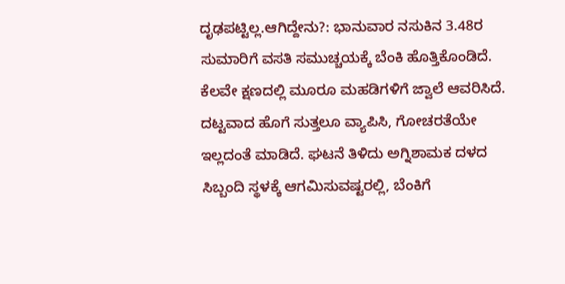ದೃಢಪಟ್ಟಿಲ್ಲ.ಆಗಿದ್ದೇನು?: ಭಾನುವಾರ ನಸುಕಿನ 3.48ರ ಸುಮಾರಿಗೆ ವಸತಿ ಸಮುಚ್ಚಯಕ್ಕೆ ಬೆಂಕಿ ಹೊತ್ತಿಕೊಂಡಿದೆ. ಕೆಲವೇ ಕ್ಷಣದಲ್ಲಿ ಮೂರೂ ಮಹಡಿಗಳಿಗೆ ಜ್ವಾಲೆ ಆವರಿಸಿದೆ. ದಟ್ಟವಾದ ಹೊಗೆ ಸುತ್ತಲೂ ವ್ಯಾಪಿಸಿ, ಗೋಚರತೆಯೇ ಇಲ್ಲದಂತೆ ಮಾಡಿದೆ. ಘಟನೆ ತಿಳಿದು ಅಗ್ನಿಶಾಮಕ ದಳದ ಸಿಬ್ಬಂದಿ ಸ್ಥಳಕ್ಕೆ ಆಗಮಿಸುವಷ್ಟರಲ್ಲಿ, ಬೆಂಕಿಗೆ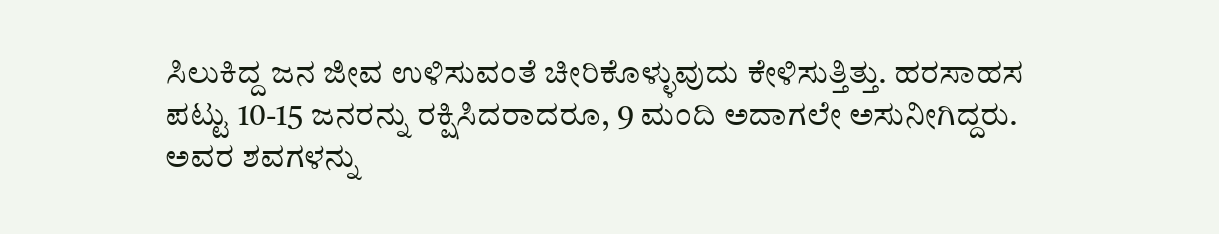ಸಿಲುಕಿದ್ದ ಜನ ಜೀವ ಉಳಿಸುವಂತೆ ಚೀರಿಕೊಳ್ಳುವುದು ಕೇಳಿಸುತ್ತಿತ್ತು. ಹರಸಾಹಸ ಪಟ್ಟು 10-15 ಜನರನ್ನು ರಕ್ಷಿಸಿದರಾದರೂ, 9 ಮಂದಿ ಅದಾಗಲೇ ಅಸುನೀಗಿದ್ದರು. ಅವರ ಶವಗಳನ್ನು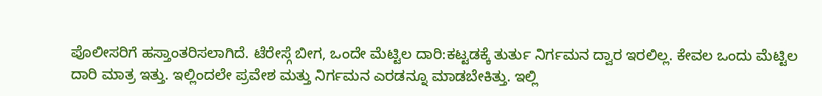ಪೊಲೀಸರಿಗೆ ಹಸ್ತಾಂತರಿಸಲಾಗಿದೆ. ಟೆರೇಸ್ಗೆ ಬೀಗ, ಒಂದೇ ಮೆಟ್ಟಿಲ ದಾರಿ:ಕಟ್ಟಡಕ್ಕೆ ತುರ್ತು ನಿರ್ಗಮನ ದ್ವಾರ ಇರಲಿಲ್ಲ. ಕೇವಲ ಒಂದು ಮೆಟ್ಟಿಲ ದಾರಿ ಮಾತ್ರ ಇತ್ತು. ಇಲ್ಲಿಂದಲೇ ಪ್ರವೇಶ ಮತ್ತು ನಿರ್ಗಮನ ಎರಡನ್ನೂ ಮಾಡಬೇಕಿತ್ತು. ಇಲ್ಲಿ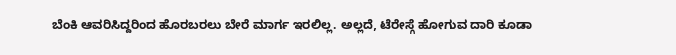ಬೆಂಕಿ ಆವರಿಸಿದ್ದರಿಂದ ಹೊರಬರಲು ಬೇರೆ ಮಾರ್ಗ ಇರಲಿಲ್ಲ. ಅಲ್ಲದೆ, ಟೆರೇಸ್ಗೆ ಹೋಗುವ ದಾರಿ ಕೂಡಾ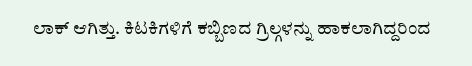ಲಾಕ್ ಆಗಿತ್ತು. ಕಿಟಕಿಗಳಿಗೆ ಕಬ್ಬಿಣದ ಗ್ರಿಲ್ಗಳನ್ನು ಹಾಕಲಾಗಿದ್ದರಿಂದ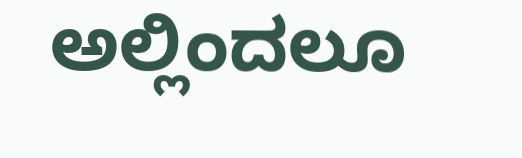ಅಲ್ಲಿಂದಲೂ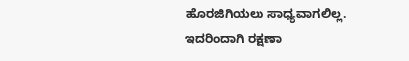ಹೊರಜಿಗಿಯಲು ಸಾಧ್ಯವಾಗಲಿಲ್ಲ. ಇದರಿಂದಾಗಿ ರಕ್ಷಣಾ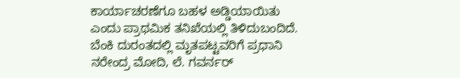ಕಾರ್ಯಾಚರಣೆಗೂ ಬಹಳ ಅಡ್ಡಿಯಾಯಿತು ಎಂದು ಪ್ರಾಥಮಿಕ ತನಿಖೆಯಲ್ಲಿ ತಿಳಿದುಬಂದಿದೆ. ಬೆಂಕಿ ದುರಂತದಲ್ಲಿ ಮೃತಪಟ್ಟವರಿಗೆ ಪ್ರಧಾನಿ ನರೇಂದ್ರ ಮೋದಿ, ಲೆ. ಗವರ್ನರ್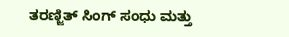ತರಣ್ಜಿತ್ ಸಿಂಗ್ ಸಂಧು ಮತ್ತು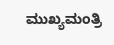ಮುಖ್ಯಮಂತ್ರಿ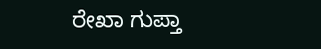ರೇಖಾ ಗುಪ್ತಾ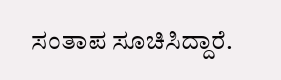ಸಂತಾಪ ಸೂಚಿಸಿದ್ದಾರೆ.